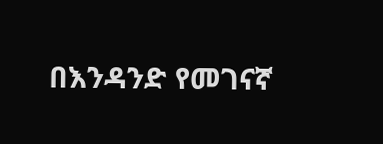በእንዳንድ የመገናኛ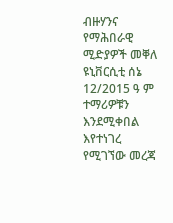ብዙሃንና የማሕበራዊ ሚድያዎች መቐለ ዩኒቨርሲቲ ሰኔ 12/2015 ዓ ም ተማሪዎቹን እንደሚቀበል እየተነገረ የሚገኘው መረጃ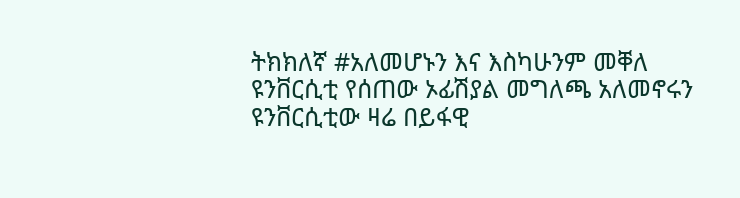ትክክለኛ #አለመሆኑን እና እስካሁንም መቐለ ዩንቨርሲቲ የሰጠው ኦፊሽያል መግለጫ አለመኖሩን ዩንቨርሲቲው ዛሬ በይፋዊ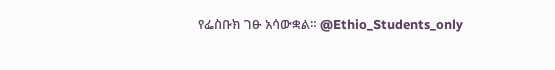የፌስቡክ ገፁ አሳውቋል። @Ethio_Students_only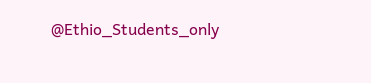@Ethio_Students_only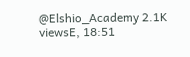@Elshio_Academy 2.1K viewsE, 18:51